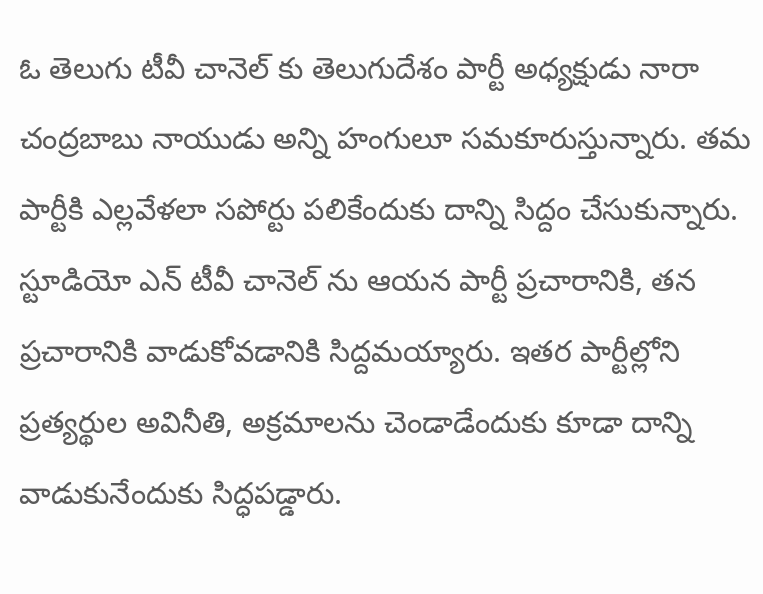ఓ తెలుగు టీవీ చానెల్ కు తెలుగుదేశం పార్టీ అధ్యక్షుడు నారా చంద్రబాబు నాయుడు అన్ని హంగులూ సమకూరుస్తున్నారు. తమ పార్టీకి ఎల్లవేళలా సపోర్టు పలికేందుకు దాన్ని సిద్దం చేసుకున్నారు. స్టూడియో ఎన్ టీవీ చానెల్ ను ఆయన పార్టీ ప్రచారానికి, తన ప్రచారానికి వాడుకోవడానికి సిద్దమయ్యారు. ఇతర పార్టీల్లోని ప్రత్యర్థుల అవినీతి, అక్రమాలను చెండాడేందుకు కూడా దాన్ని వాడుకునేందుకు సిద్ధపడ్డారు.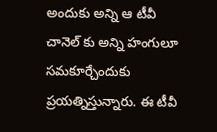అందుకు అన్ని ఆ టీవీ చానెల్ కు అన్ని హంగులూ సమకూర్చేందుకు ప్రయత్నిస్తున్నారు. ఈ టీవీ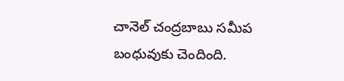చానెల్ చంద్రబాబు సమీప బంధువుకు చెందింది.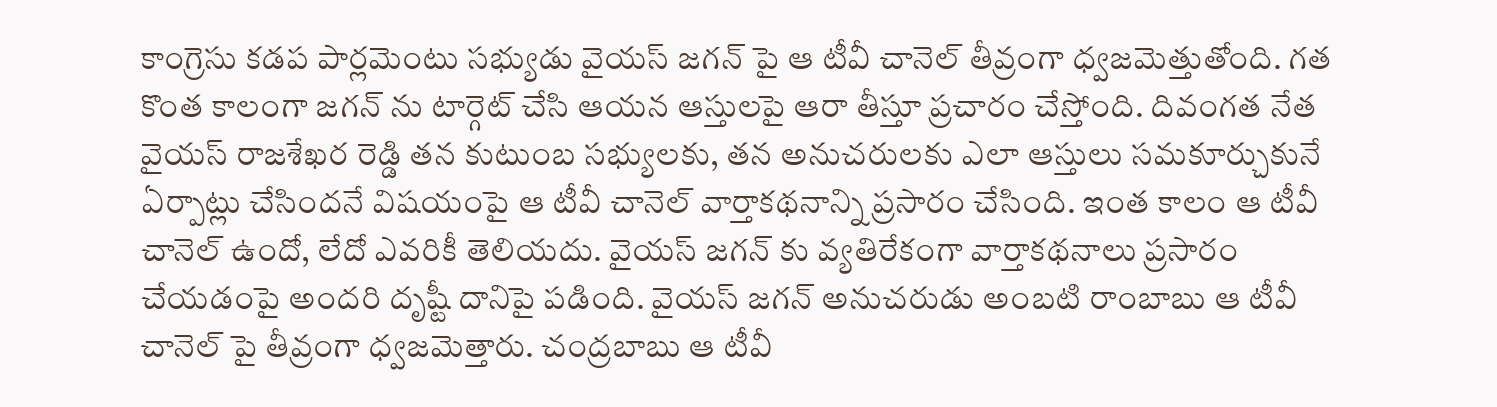కాంగ్రెసు కడప పార్లమెంటు సభ్యుడు వైయస్ జగన్ పై ఆ టీవీ చానెల్ తీవ్రంగా ధ్వజమెత్తుతోంది. గత కొంత కాలంగా జగన్ ను టార్గెట్ చేసి ఆయన ఆస్తులపై ఆరా తీస్తూ ప్రచారం చేస్తోంది. దివంగత నేత వైయస్ రాజశేఖర రెడ్డి తన కుటుంబ సభ్యులకు, తన అనుచరులకు ఎలా ఆస్తులు సమకూర్చుకునే ఏర్పాట్లు చేసిందనే విషయంపై ఆ టీవీ చానెల్ వార్తాకథనాన్ని ప్రసారం చేసింది. ఇంత కాలం ఆ టీవీ చానెల్ ఉందో, లేదో ఎవరికీ తెలియదు. వైయస్ జగన్ కు వ్యతిరేకంగా వార్తాకథనాలు ప్రసారం చేయడంపై అందరి దృష్టీ దానిపై పడింది. వైయస్ జగన్ అనుచరుడు అంబటి రాంబాబు ఆ టీవీ చానెల్ పై తీవ్రంగా ధ్వజమెత్తారు. చంద్రబాబు ఆ టీవీ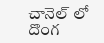చానెల్ లో దొంగ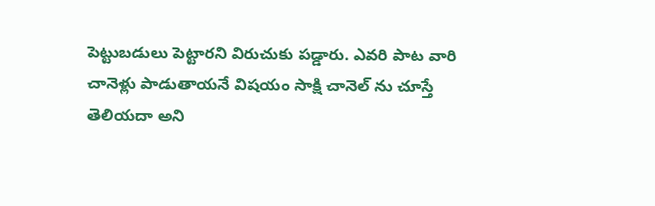పెట్టుబడులు పెట్టారని విరుచుకు పడ్డారు. ఎవరి పాట వారి చానెళ్లు పాడుతాయనే విషయం సాక్షి చానెల్ ను చూస్తే తెలియదా అని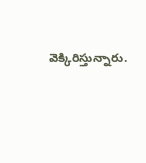వెక్కిరిస్తున్నారు.